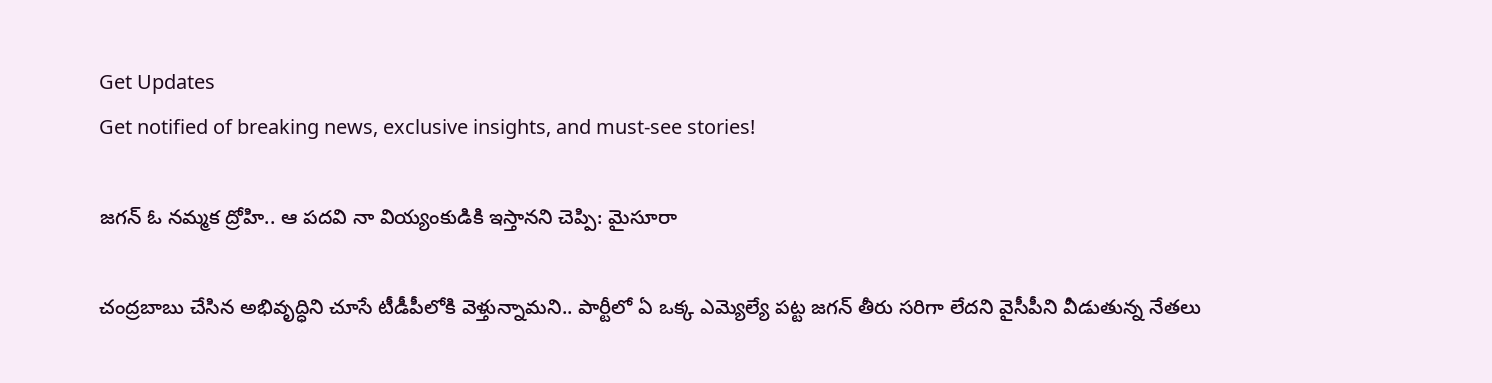Get Updates
Get notified of breaking news, exclusive insights, and must-see stories!

జగన్ ఓ నమ్మక ద్రోహి.. ఆ పదవి నా వియ్యంకుడికి ఇస్తానని చెప్పి: మైసూరా

చంద్రబాబు చేసిన అభివృద్ధిని చూసే టీడీపీలోకి వెళ్తున్నామని.. పార్టీలో ఏ ఒక్క ఎమ్యెల్యే పట్ట జగన్ తీరు సరిగా లేదని వైసీపీని వీడుతున్న నేతలు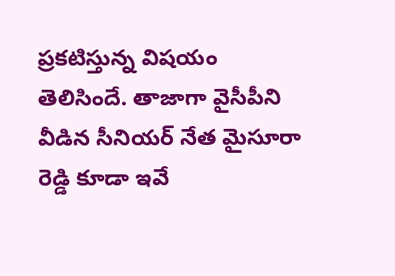ప్రకటిస్తున్న విషయం తెలిసిందే. తాజాగా వైసీపీని వీడిన సీనియర్ నేత మైసూరా రెడ్డి కూడా ఇవే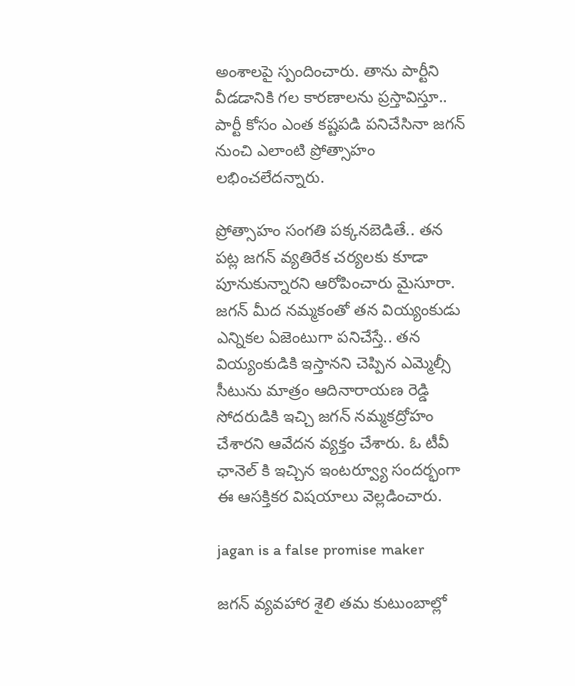అంశాలపై స్పందించారు. తాను పార్టీని వీడడానికి గల కారణాలను ప్రస్తావిస్తూ.. పార్టీ కోసం ఎంత కష్టపడి పనిచేసినా జగన్ నుంచి ఎలాంటి ప్రోత్సాహం లభించలేదన్నారు.

ప్రోత్సాహం సంగతి పక్కనబెడితే.. తన పట్ల జగన్ వ్యతిరేక చర్యలకు కూడా పూనుకున్నారని ఆరోపించారు మైసూరా. జగన్ మీద నమ్మకంతో తన వియ్యంకుడు ఎన్నికల ఏజెంటుగా పనిచేస్తే.. తన వియ్యంకుడికి ఇస్తానని చెప్పిన ఎమ్మెల్సీ సీటును మాత్రం ఆదినారాయణ రెడ్డి సోదరుడికి ఇచ్చి జగన్ నమ్మకద్రోహం చేశారని ఆవేదన వ్యక్తం చేశారు. ఓ టీవీ ఛానెల్ కి ఇచ్చిన ఇంటర్వ్యూ సందర్భంగా ఈ ఆస‌క్తిక‌ర విష‌యాలు వెల్లడించారు.

jagan is a false promise maker

జగన్ వ్యవహార శైలి తమ కుటుంబాల్లో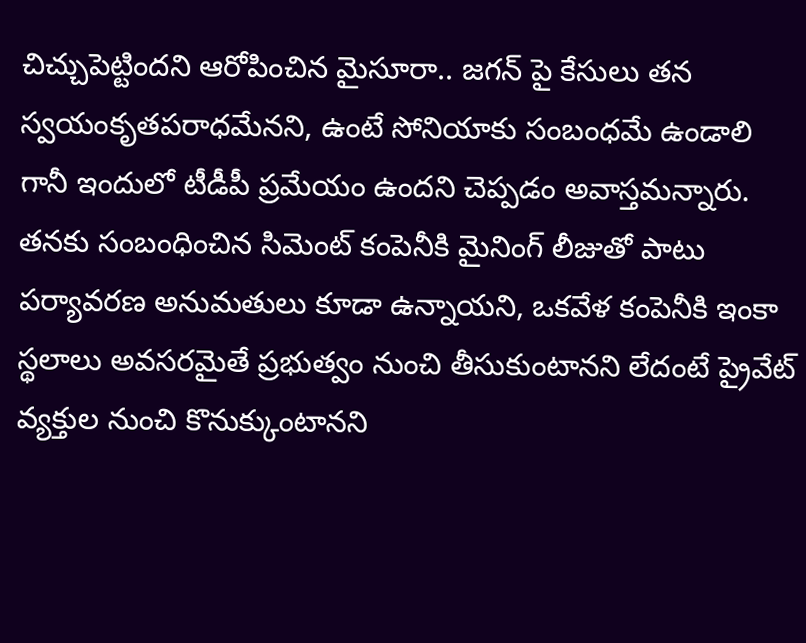చిచ్చుపెట్టిందని ఆరోపించిన మైసూరా.. జగన్‌ పై కేసులు తన స్వయంకృతపరాధమేనని, ఉంటే సోనియాకు సంబంధమే ఉండాలి గానీ ఇందులో టీడీపీ ప్ర‌మేయం ఉందని చెప్పడం అవాస్తమన్నారు. త‌నకు సంబంధించిన సిమెంట్ కంపెనీకి మైనింగ్ లీజుతో పాటు ప‌ర్యావ‌ర‌ణ అనుమతులు కూడా ఉన్నాయ‌ని, ఒకవేళ కంపెనీకి ఇంకా స్థలాలు అవసరమైతే ప్ర‌భుత్వం నుంచి తీసుకుంటాన‌ని లేదంటే ప్రైవేట్ వ్య‌క్తుల నుంచి కొనుక్కుంటాన‌ని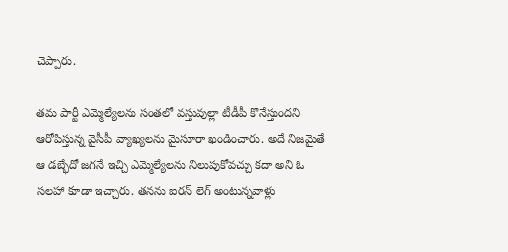చెప్పారు.

తమ పార్టీ ఎమ్మెల్యేల‌ను సంతలో వస్తువుల్లా టీడీపీ కొనేస్తుందని ఆరోపిస్తున్న వైసీపీ వ్యాఖ్యలను మైసూరా ఖండించారు. అదే నిజమైతే ఆ డ‌బ్భేదో జ‌గ‌నే ఇచ్చి ఎమ్మెల్యేల‌ను నిలుపుకోవ‌చ్చు కదా అని ఓ సలహా కూడా ఇచ్చారు. తనను ఐర‌న్ లెగ్ అంటున్నవాళ్లు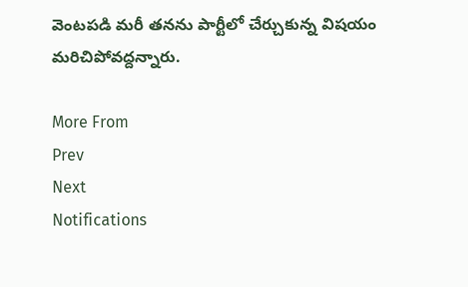వెంట‌ప‌డి మరీ తనను పార్టీలో చేర్చుకున్న విషయం మరిచిపోవద్దన్నారు.

More From
Prev
Next
Notifications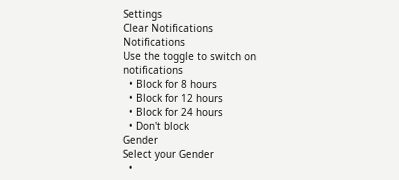Settings
Clear Notifications
Notifications
Use the toggle to switch on notifications
  • Block for 8 hours
  • Block for 12 hours
  • Block for 24 hours
  • Don't block
Gender
Select your Gender
  •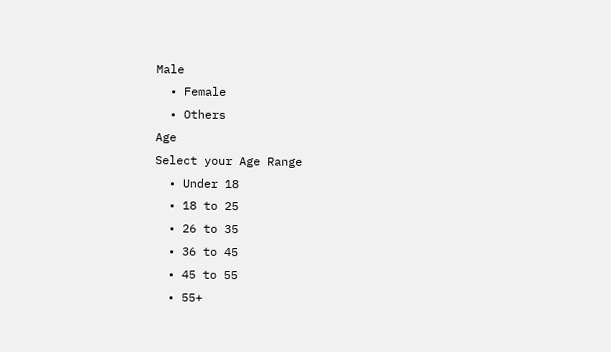Male
  • Female
  • Others
Age
Select your Age Range
  • Under 18
  • 18 to 25
  • 26 to 35
  • 36 to 45
  • 45 to 55
  • 55+